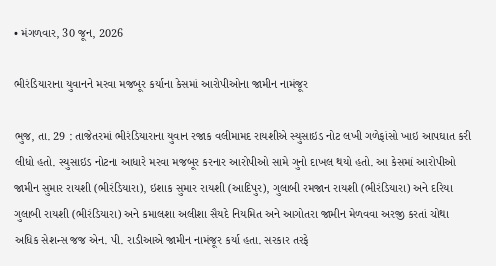• મંગળવાર, 30 જૂન, 2026

ભીરંડિયારાના યુવાનને મરવા મજબૂર કર્યાના કેસમાં આરોપીઓના જામીન નામંજૂર

ભુજ, તા. 29 : તાજેતરમાં ભીરંડિયારાના યુવાન રજાક વલીમામદ રાયશીએ સ્યુસાઇડ નોટ લખી ગળેફાંસો ખાઇ આપઘાત કરી લીધો હતો. સ્યુસાઇડ નોટના આધારે મરવા મજબૂર કરનાર આરોપીઓ સામે ગુનો દાખલ થયો હતો. આ કેસમાં આરોપીઓ જામીન સુમાર રાયશી (ભીરંડિયારા), ઇશાક સુમાર રાયશી (આદિપુર), ગુલાબી રમજાન રાયશી (ભીરંડિયારા) અને દરિયા ગુલાબી રાયશી (ભીરંડિયારા) અને કમાલશા અલીશા સૈયદે નિયમિત અને આગોતરા જામીન મેળવવા અરજી કરતાં ચોથા અધિક સેશન્સ જજ એન. પી. રાડીઆએ જામીન નામંજૂર કર્યા હતા. સરકાર તરફે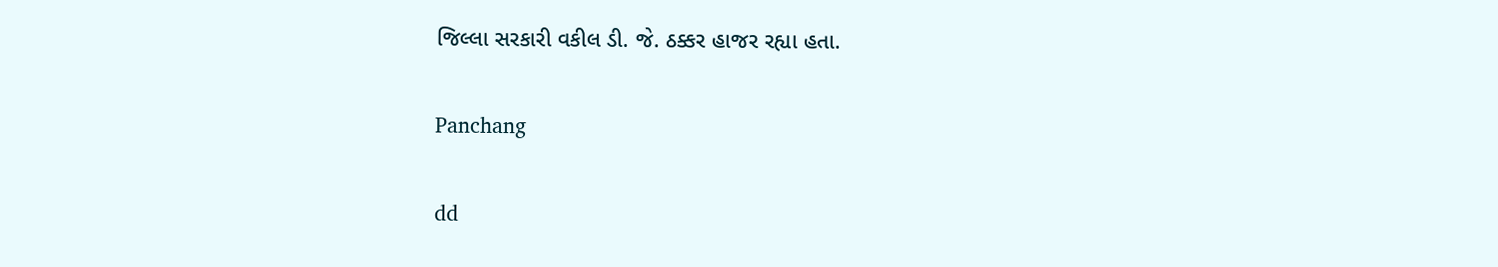જિલ્લા સરકારી વકીલ ડી. જે. ઠક્કર હાજર રહ્યા હતા.

Panchang

dd